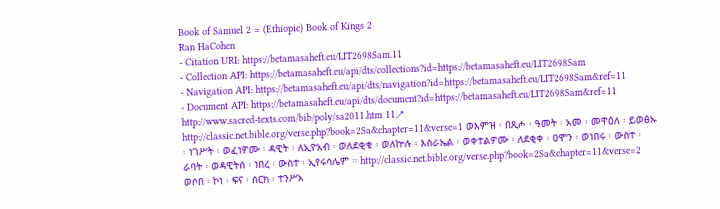Book of Samuel 2 = (Ethiopic) Book of Kings 2
Ran HaCohen
- Citation URI: https://betamasaheft.eu/LIT2698Sam.11
- Collection API: https://betamasaheft.eu/api/dts/collections?id=https://betamasaheft.eu/LIT2698Sam
- Navigation API: https://betamasaheft.eu/api/dts/navigation?id=https://betamasaheft.eu/LIT2698Sam&ref=11
- Document API: https://betamasaheft.eu/api/dts/document?id=https://betamasaheft.eu/LIT2698Sam&ref=11
http://www.sacred-texts.com/bib/poly/sa2011.htm 11↗ http://classic.net.bible.org/verse.php?book=2Sa&chapter=11&verse=1 ወእምዝ ፡ በጺሖ ፡ ዓመት ፡ አመ ፡ መዋዕለ ፡ ይወፅኡ ፡ ነገሥት ፡ ወፈነዎሙ ፡ ዳዊት ፡ ለኢዮአብ ፡ ወለደቂቁ ፡ ወለኵሉ ፡ እስራኤል ፡ ወቀተልዎሙ ፡ ለደቂቀ ፡ ዐሞን ፡ ወነበሩ ፡ ውስተ ፡ ራባት ፡ ወዳዊትሰ ፡ ነበረ ፡ ውስተ ፡ ኢየሩሳሌም ። http://classic.net.bible.org/verse.php?book=2Sa&chapter=11&verse=2 ወሶበ ፡ ኮነ ፡ ፍና ፡ ሰርክ ፡ ተንሥአ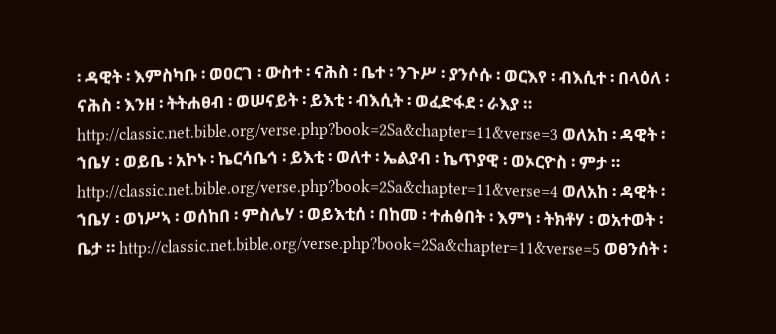፡ ዳዊት ፡ እምስካቡ ፡ ወዐርገ ፡ ውስተ ፡ ናሕስ ፡ ቤተ ፡ ንጉሥ ፡ ያንሶሱ ፡ ወርእየ ፡ ብእሲተ ፡ በላዕለ ፡ ናሕስ ፡ እንዘ ፡ ትትሐፀብ ፡ ወሠናይት ፡ ይእቲ ፡ ብእሲት ፡ ወፈድፋደ ፡ ራእያ ። http://classic.net.bible.org/verse.php?book=2Sa&chapter=11&verse=3 ወለአከ ፡ ዳዊት ፡ ኀቤሃ ፡ ወይቤ ፡ አኮኑ ፡ ኬርሳቤኅ ፡ ይእቲ ፡ ወለተ ፡ ኤልያብ ፡ ኬጥያዊ ፡ ወኦርዮስ ፡ ምታ ። http://classic.net.bible.org/verse.php?book=2Sa&chapter=11&verse=4 ወለአከ ፡ ዳዊት ፡ ኀቤሃ ፡ ወነሥኣ ፡ ወሰከበ ፡ ምስሌሃ ፡ ወይእቲሰ ፡ በከመ ፡ ተሐፅበት ፡ እምነ ፡ ትክቶሃ ፡ ወአተወት ፡ ቤታ ። http://classic.net.bible.org/verse.php?book=2Sa&chapter=11&verse=5 ወፀንሰት ፡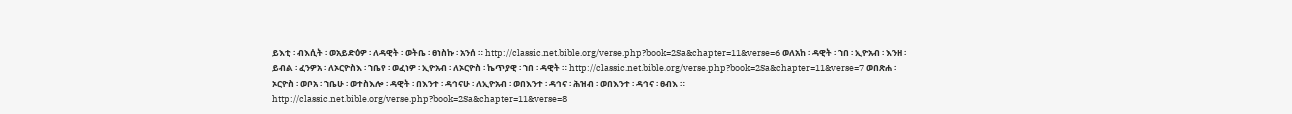ይእቲ ፡ ብእሲት ፡ ወአይድዕዎ ፡ ለዳዊት ፡ ወትቤ ፡ ፀነስኩ ፡ አንሰ ። http://classic.net.bible.org/verse.php?book=2Sa&chapter=11&verse=6 ወለአከ ፡ ዳዊት ፡ ኀበ ፡ ኢዮአብ ፡ እንዘ ፡ ይብል ፡ ፈንዎአ ፡ ለኦርዮስእ ፡ ኀቤየ ፡ ወፈነዎ ፡ ኢዮአብ ፡ ለኦርዮስ ፡ ኬጥያዊ ፡ ኀበ ፡ ዳዊት ። http://classic.net.bible.org/verse.php?book=2Sa&chapter=11&verse=7 ወበጽሐ ፡ ኦርዮስ ፡ ወቦአ ፡ ኀቤሁ ፡ ወተስእሎ ፡ ዳዊት ፡ በእንተ ፡ ዳኅናሁ ፡ ለኢዮአብ ፡ ወበእንተ ፡ ዳኅና ፡ ሕዝብ ፡ ወበእንተ ፡ ዳኅና ፡ ፀብእ ። http://classic.net.bible.org/verse.php?book=2Sa&chapter=11&verse=8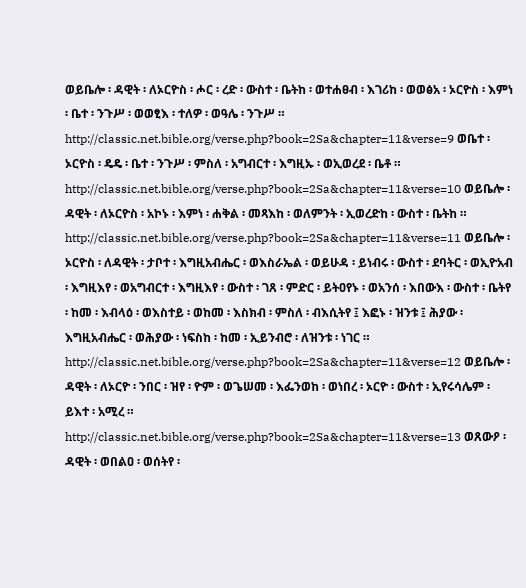ወይቤሎ ፡ ዳዊት ፡ ለኦርዮስ ፡ ሖር ፡ ረድ ፡ ውስተ ፡ ቤትከ ፡ ወተሐፀብ ፡ እገሪከ ፡ ወወፅአ ፡ ኦርዮስ ፡ እምነ ፡ ቤተ ፡ ንጉሥ ፡ ወወፂእ ፡ ተለዎ ፡ ወዓሌ ፡ ንጉሥ ። http://classic.net.bible.org/verse.php?book=2Sa&chapter=11&verse=9 ወቤተ ፡ ኦርዮስ ፡ ዴዴ ፡ ቤተ ፡ ንጉሥ ፡ ምስለ ፡ አግብርተ ፡ እግዚኡ ፡ ወኢወረደ ፡ ቤቶ ። http://classic.net.bible.org/verse.php?book=2Sa&chapter=11&verse=10 ወይቤሎ ፡ ዳዊት ፡ ለኦርዮስ ፡ አኮኑ ፡ እምነ ፡ ሐቅል ፡ መጻእከ ፡ ወለምንት ፡ ኢወረድከ ፡ ውስተ ፡ ቤትከ ። http://classic.net.bible.org/verse.php?book=2Sa&chapter=11&verse=11 ወይቤሎ ፡ ኦርዮስ ፡ ለዳዊት ፡ ታቦተ ፡ እግዚአብሔር ፡ ወእስራኤል ፡ ወይሁዳ ፡ ይነብሩ ፡ ውስተ ፡ ደባትር ፡ ወኢዮአብ ፡ እግዚእየ ፡ ወአግብርተ ፡ እግዚእየ ፡ ውስተ ፡ ገጸ ፡ ምድር ፡ ይትዐየኑ ፡ ወአንሰ ፡ እበውእ ፡ ውስተ ፡ ቤትየ ፡ ከመ ፡ እብላዕ ፡ ወእስተይ ፡ ወከመ ፡ እስክብ ፡ ምስለ ፡ ብእሲትየ ፤ እፎኑ ፡ ዝንቱ ፤ ሕያው ፡ እግዚአብሔር ፡ ወሕያው ፡ ነፍስከ ፡ ከመ ፡ ኢይንብሮ ፡ ለዝንቱ ፡ ነገር ። http://classic.net.bible.org/verse.php?book=2Sa&chapter=11&verse=12 ወይቤሎ ፡ ዳዊት ፡ ለኦርዮ ፡ ንበር ፡ ዝየ ፡ ዮም ፡ ወጌሠመ ፡ እፌንወከ ፡ ወነበረ ፡ ኦርዮ ፡ ውስተ ፡ ኢየሩሳሌም ፡ ይእተ ፡ አሚረ ። http://classic.net.bible.org/verse.php?book=2Sa&chapter=11&verse=13 ወጸውዖ ፡ ዳዊት ፡ ወበልዐ ፡ ወሰትየ ፡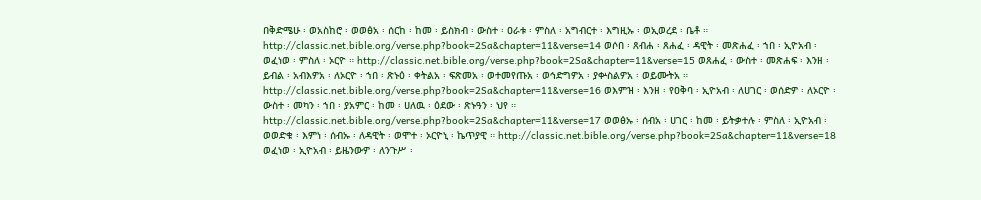በቅድሜሁ ፡ ወአስከሮ ፡ ወወፅአ ፡ ሰርከ ፡ ከመ ፡ ይስክብ ፡ ውስተ ፡ ዐራቱ ፡ ምስለ ፡ አግብርተ ፡ እግዚኡ ፡ ወኢወረደ ፡ ቤቶ ። http://classic.net.bible.org/verse.php?book=2Sa&chapter=11&verse=14 ወሶበ ፡ ጸብሐ ፡ ጸሐፈ ፡ ዳዊት ፡ መጽሐፈ ፡ ኀበ ፡ ኢዮአብ ፡ ወፈነወ ፡ ምስለ ፡ ኦርዮ ። http://classic.net.bible.org/verse.php?book=2Sa&chapter=11&verse=15 ወጸሐፈ ፡ ውስተ ፡ መጽሐፍ ፡ እንዘ ፡ ይብል ፡ አብእዎአ ፡ ለኦርዮ ፡ ኀበ ፡ ጽኑዕ ፡ ቀትልአ ፡ ፍጽመአ ፡ ወተመየጡአ ፡ ወኅድግዎአ ፡ ያቍስልዎአ ፡ ወይሙትአ ። http://classic.net.bible.org/verse.php?book=2Sa&chapter=11&verse=16 ወእምዝ ፡ እንዘ ፡ የዐቅባ ፡ ኢዮአብ ፡ ለሀገር ፡ ወሰድዎ ፡ ለኦርዮ ፡ ውስተ ፡ መካን ፡ ኀበ ፡ ያአምር ፡ ከመ ፡ ሀለዉ ፡ ዕደው ፡ ጽኑዓን ፡ ህየ ። http://classic.net.bible.org/verse.php?book=2Sa&chapter=11&verse=17 ወወፅኡ ፡ ሰብአ ፡ ሀገር ፡ ከመ ፡ ይትቃተሉ ፡ ምስለ ፡ ኢዮአብ ፡ ወወድቁ ፡ እምነ ፡ ሰብኡ ፡ ለዳዊት ፡ ወሞተ ፡ ኦርዮኒ ፡ ኬጥያዊ ። http://classic.net.bible.org/verse.php?book=2Sa&chapter=11&verse=18 ወፈነወ ፡ ኢዮአብ ፡ ይዜንውዎ ፡ ለንጉሥ ፡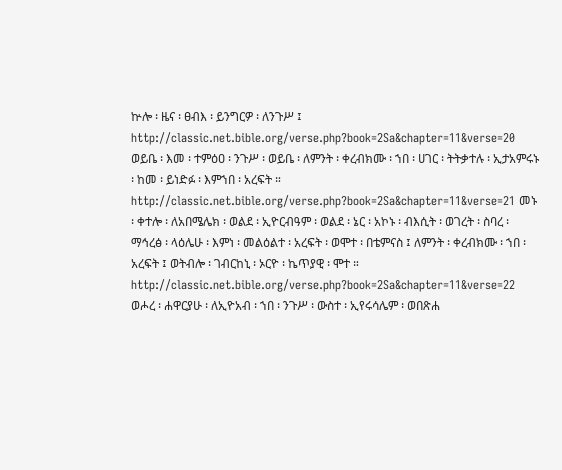ኵሎ ፡ ዜና ፡ ፀብእ ፡ ይንግርዎ ፡ ለንጉሥ ፤ http://classic.net.bible.org/verse.php?book=2Sa&chapter=11&verse=20 ወይቤ ፡ እመ ፡ ተምዕዐ ፡ ንጉሥ ፡ ወይቤ ፡ ለምንት ፡ ቀረብክሙ ፡ ኀበ ፡ ሀገር ፡ ትትቃተሉ ፡ ኢታአምሩኑ ፡ ከመ ፡ ይነድፉ ፡ እምኀበ ፡ አረፍት ። http://classic.net.bible.org/verse.php?book=2Sa&chapter=11&verse=21 መኑ ፡ ቀተሎ ፡ ለአበሜሌክ ፡ ወልደ ፡ ኢዮርብዓም ፡ ወልደ ፡ ኔር ፡ አኮኑ ፡ ብእሲት ፡ ወገረት ፡ ስባረ ፡ ማኅረፅ ፡ ላዕሌሁ ፡ እምነ ፡ መልዕልተ ፡ አረፍት ፡ ወሞተ ፡ በቴምናስ ፤ ለምንት ፡ ቀረብክሙ ፡ ኀበ ፡ አረፍት ፤ ወትብሎ ፡ ገብርከኒ ፡ ኦርዮ ፡ ኬጥያዊ ፡ ሞተ ። http://classic.net.bible.org/verse.php?book=2Sa&chapter=11&verse=22 ወሖረ ፡ ሐዋርያሁ ፡ ለኢዮአብ ፡ ኀበ ፡ ንጉሥ ፡ ውስተ ፡ ኢየሩሳሌም ፡ ወበጽሐ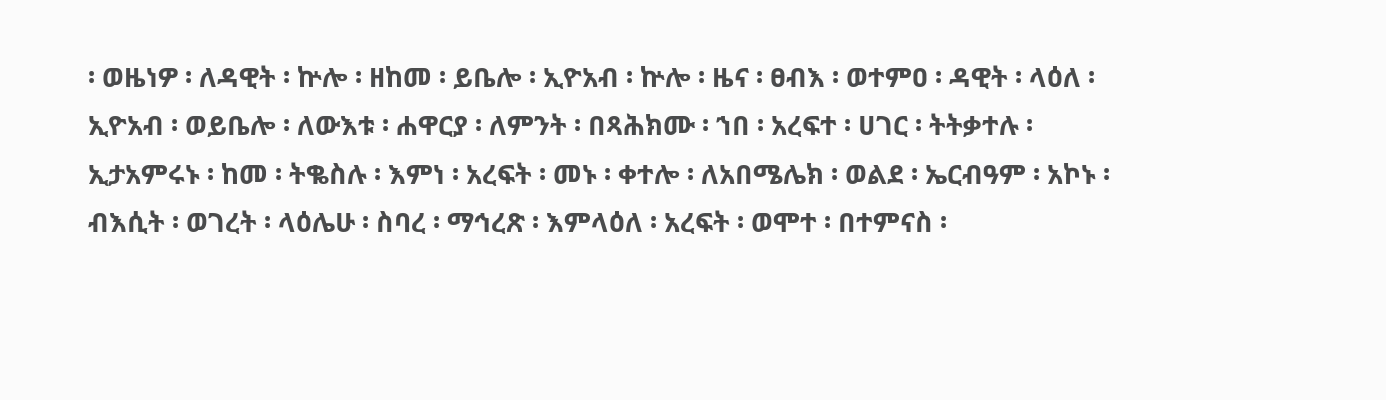፡ ወዜነዎ ፡ ለዳዊት ፡ ኵሎ ፡ ዘከመ ፡ ይቤሎ ፡ ኢዮአብ ፡ ኵሎ ፡ ዜና ፡ ፀብእ ፡ ወተምዐ ፡ ዳዊት ፡ ላዕለ ፡ ኢዮአብ ፡ ወይቤሎ ፡ ለውእቱ ፡ ሐዋርያ ፡ ለምንት ፡ በጻሕክሙ ፡ ኀበ ፡ አረፍተ ፡ ሀገር ፡ ትትቃተሉ ፡ ኢታአምሩኑ ፡ ከመ ፡ ትቈስሉ ፡ እምነ ፡ አረፍት ፡ መኑ ፡ ቀተሎ ፡ ለአበሜሌክ ፡ ወልደ ፡ ኤርብዓም ፡ አኮኑ ፡ ብእሲት ፡ ወገረት ፡ ላዕሌሁ ፡ ስባረ ፡ ማኅረጽ ፡ እምላዕለ ፡ አረፍት ፡ ወሞተ ፡ በተምናስ ፡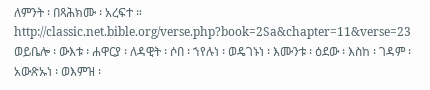ለምንት ፡ በጻሕክሙ ፡ አረፍተ ። http://classic.net.bible.org/verse.php?book=2Sa&chapter=11&verse=23 ወይቤሎ ፡ ውእቱ ፡ ሐዋርያ ፡ ለዳዊት ፡ ሶበ ፡ ኀየሉነ ፡ ወዴገኑነ ፡ እሙንቱ ፡ ዕደው ፡ እስከ ፡ ገዳም ፡ አውጽኡነ ፡ ወእምዝ ፡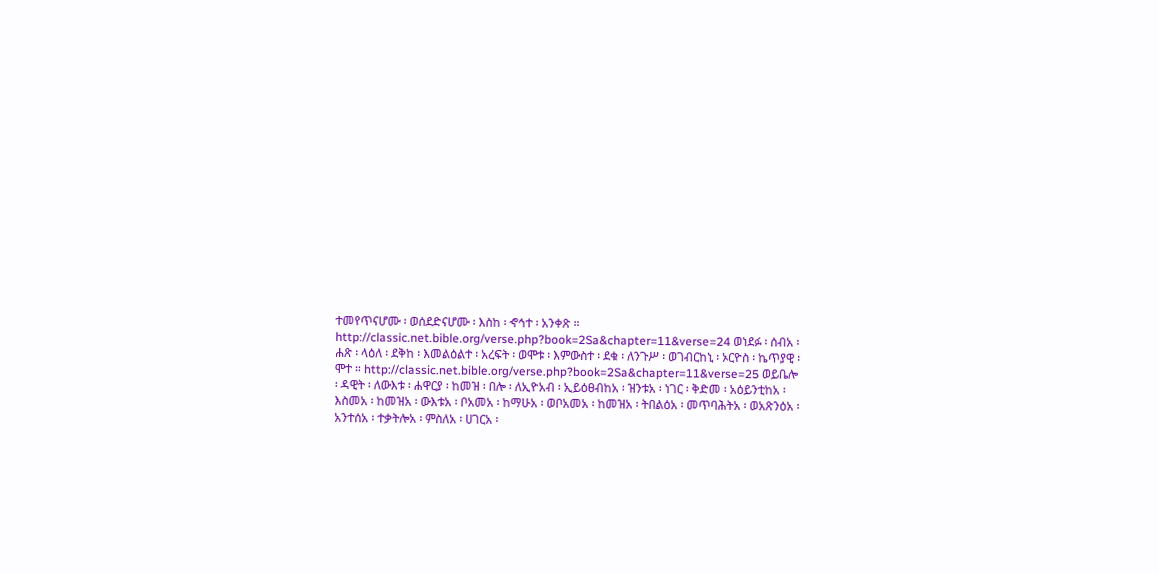ተመየጥናሆሙ ፡ ወሰደድናሆሙ ፡ እስከ ፡ ኆኅተ ፡ አንቀጽ ። http://classic.net.bible.org/verse.php?book=2Sa&chapter=11&verse=24 ወነደፉ ፡ ሰብአ ፡ ሐጽ ፡ ላዕለ ፡ ደቅከ ፡ እመልዕልተ ፡ አረፍት ፡ ወሞቱ ፡ እምውስተ ፡ ደቁ ፡ ለንጉሥ ፡ ወገብርከኒ ፡ ኦርዮስ ፡ ኬጥያዊ ፡ ሞተ ። http://classic.net.bible.org/verse.php?book=2Sa&chapter=11&verse=25 ወይቤሎ ፡ ዳዊት ፡ ለውእቱ ፡ ሐዋርያ ፡ ከመዝ ፡ በሎ ፡ ለኢዮአብ ፡ ኢይዕፀብከአ ፡ ዝንቱአ ፡ ነገር ፡ ቅድመ ፡ አዕይንቲከአ ፡ እስመአ ፡ ከመዝአ ፡ ውእቱአ ፡ ቦአመአ ፡ ከማሁአ ፡ ወቦአመአ ፡ ከመዝአ ፡ ትበልዕአ ፡ መጥባሕትአ ፡ ወአጽንዕአ ፡ አንተሰአ ፡ ተቃትሎአ ፡ ምስለአ ፡ ሀገርአ ፡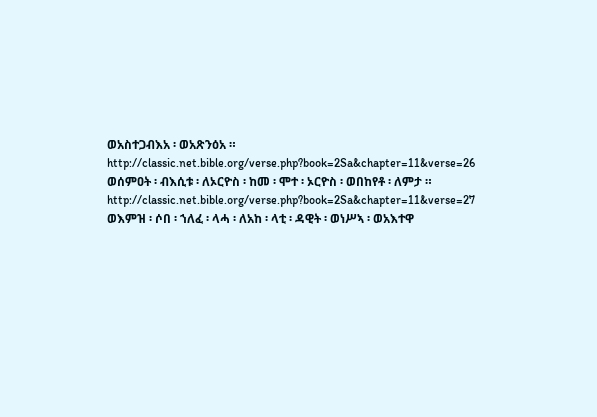ወአስተጋብእአ ፡ ወአጽንዕአ ። http://classic.net.bible.org/verse.php?book=2Sa&chapter=11&verse=26 ወሰምዐት ፡ ብእሲቱ ፡ ለኦርዮስ ፡ ከመ ፡ ሞተ ፡ ኦርዮስ ፡ ወበከየቶ ፡ ለምታ ። http://classic.net.bible.org/verse.php?book=2Sa&chapter=11&verse=27 ወእምዝ ፡ ሶበ ፡ ኀለፈ ፡ ላሓ ፡ ለአከ ፡ ላቲ ፡ ዳዊት ፡ ወነሥኣ ፡ ወአእተዋ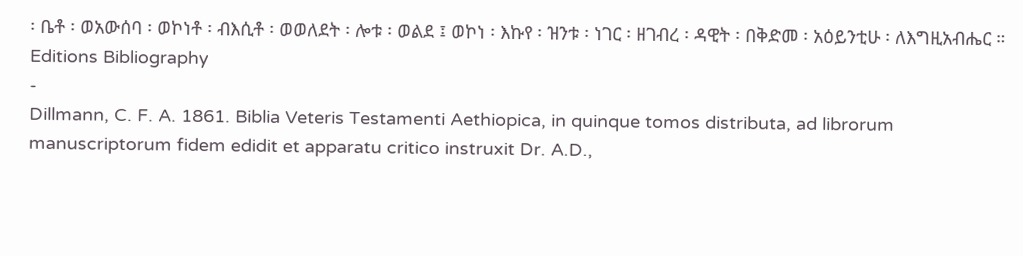፡ ቤቶ ፡ ወአውሰባ ፡ ወኮነቶ ፡ ብእሲቶ ፡ ወወለደት ፡ ሎቱ ፡ ወልደ ፤ ወኮነ ፡ እኩየ ፡ ዝንቱ ፡ ነገር ፡ ዘገብረ ፡ ዳዊት ፡ በቅድመ ፡ አዕይንቲሁ ፡ ለእግዚአብሔር ።
Editions Bibliography
-
Dillmann, C. F. A. 1861. Biblia Veteris Testamenti Aethiopica, in quinque tomos distributa, ad librorum manuscriptorum fidem edidit et apparatu critico instruxit Dr. A.D.,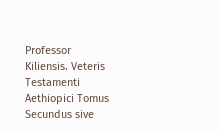Professor Kiliensis. Veteris Testamenti Aethiopici Tomus Secundus sive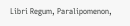Libri Regum, Paralipomenon,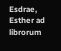Esdrae, Esther ad librorum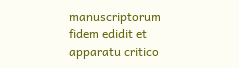manuscriptorum fidem edidit et apparatu critico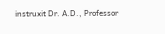instruxit Dr. A.D., Professor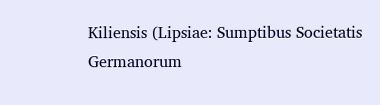Kiliensis (Lipsiae: Sumptibus Societatis Germanorum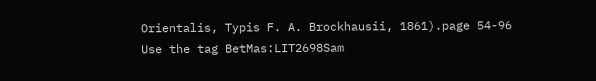Orientalis, Typis F. A. Brockhausii, 1861).page 54-96
Use the tag BetMas:LIT2698Sam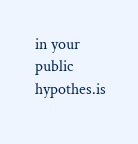in your public hypothes.is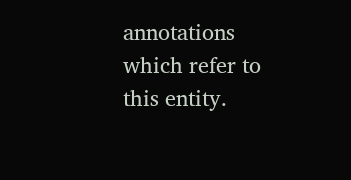annotations which refer to this entity.